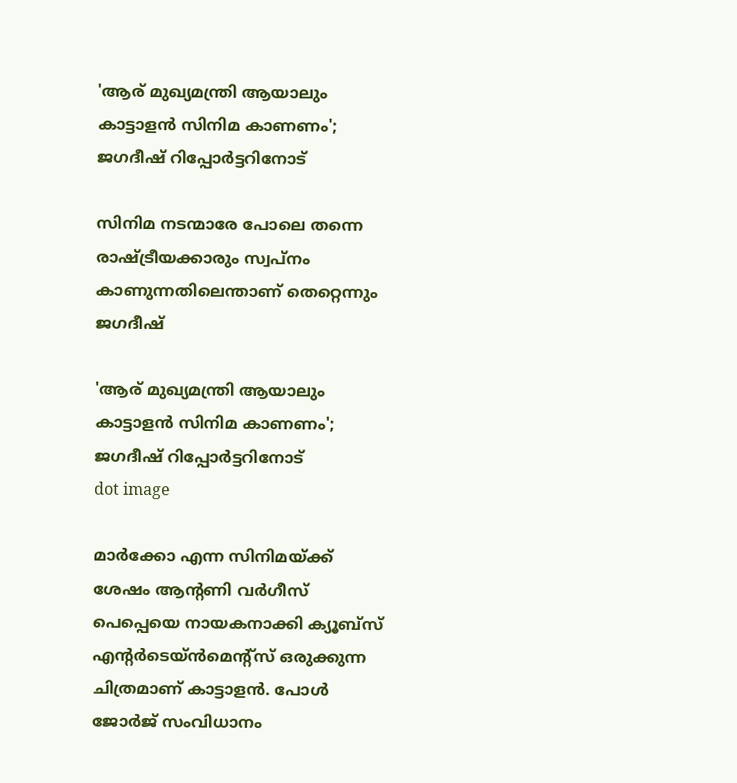'ആര് മുഖ്യമന്ത്രി ആയാലും കാട്ടാളന്‍ സിനിമ കാണണം'; ജഗദീഷ് റിപ്പോര്‍ട്ടറിനോട്

സിനിമ നടന്മാരേ പോലെ തന്നെ രാഷ്ട്രീയക്കാരും സ്വപ്‌നം കാണുന്നതിലെന്താണ് തെറ്റെന്നും ജഗദീഷ്

'ആര് മുഖ്യമന്ത്രി ആയാലും കാട്ടാളന്‍ സിനിമ കാണണം'; ജഗദീഷ് റിപ്പോര്‍ട്ടറിനോട്
dot image

മാര്‍ക്കോ എന്ന സിനിമയ്ക്ക് ശേഷം ആന്റണി വര്‍ഗീസ് പെപ്പെയെ നായകനാക്കി ക്യൂബ്സ് എന്റര്‍ടെയ്ന്‍മെന്റ്സ് ഒരുക്കുന്ന ചിത്രമാണ് കാട്ടാളന്‍. പോള്‍ ജോര്‍ജ് സംവിധാനം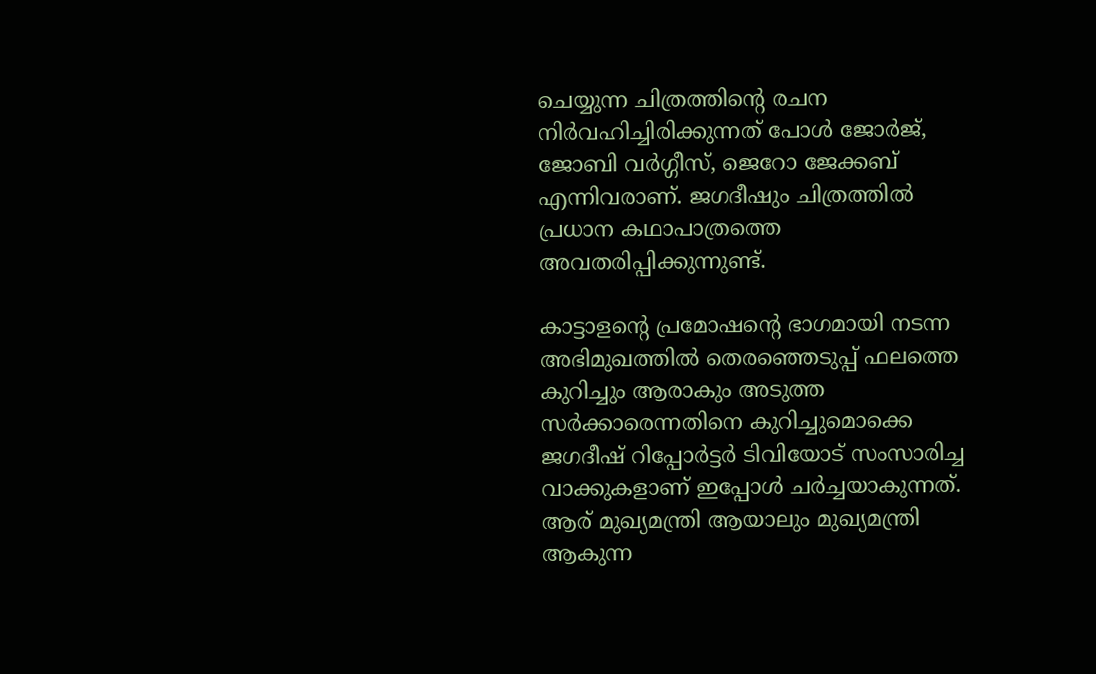ചെയ്യുന്ന ചിത്രത്തിന്റെ രചന നിര്‍വഹിച്ചിരിക്കുന്നത് പോള്‍ ജോര്‍ജ്, ജോബി വര്‍ഗ്ഗീസ്, ജെറോ ജേക്കബ് എന്നിവരാണ്. ജഗദീഷും ചിത്രത്തില്‍ പ്രധാന കഥാപാത്രത്തെ അവതരിപ്പിക്കുന്നുണ്ട്.

കാട്ടാളന്റെ പ്രമോഷന്റെ ഭാഗമായി നടന്ന അഭിമുഖത്തില്‍ തെരഞ്ഞെടുപ്പ് ഫലത്തെ കുറിച്ചും ആരാകും അടുത്ത സര്‍ക്കാരെന്നതിനെ കുറിച്ചുമൊക്കെ ജഗദീഷ് റിപ്പോര്‍ട്ടര്‍ ടിവിയോട് സംസാരിച്ച വാക്കുകളാണ് ഇപ്പോള്‍ ചര്‍ച്ചയാകുന്നത്. ആര് മുഖ്യമന്ത്രി ആയാലും മുഖ്യമന്ത്രി ആകുന്ന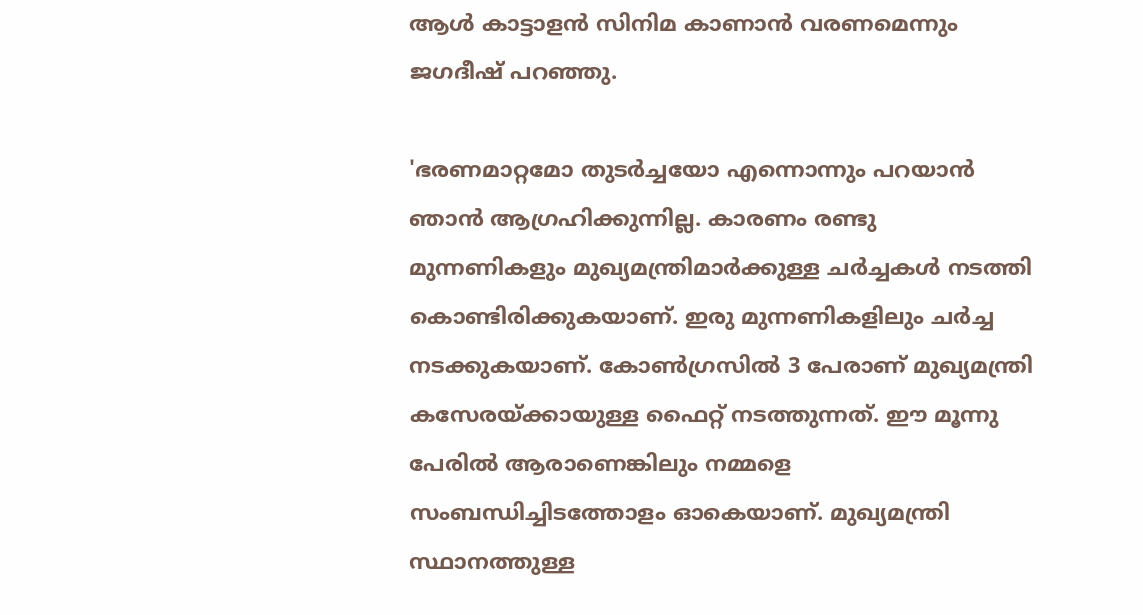ആള്‍ കാട്ടാളന്‍ സിനിമ കാണാന്‍ വരണമെന്നും ജഗദീഷ് പറഞ്ഞു.

'ഭരണമാറ്റമോ തുടര്‍ച്ചയോ എന്നൊന്നും പറയാന്‍ ഞാന്‍ ആഗ്രഹിക്കുന്നില്ല. കാരണം രണ്ടു മുന്നണികളും മുഖ്യമന്ത്രിമാര്‍ക്കുള്ള ചര്‍ച്ചകള്‍ നടത്തി കൊണ്ടിരിക്കുകയാണ്. ഇരു മുന്നണികളിലും ചര്‍ച്ച നടക്കുകയാണ്. കോണ്‍ഗ്രസില്‍ 3 പേരാണ് മുഖ്യമന്ത്രി കസേരയ്ക്കായുള്ള ഫൈറ്റ് നടത്തുന്നത്. ഈ മൂന്നു പേരില്‍ ആരാണെങ്കിലും നമ്മളെ സംബന്ധിച്ചിടത്തോളം ഓകെയാണ്. മുഖ്യമന്ത്രി സ്ഥാനത്തുള്ള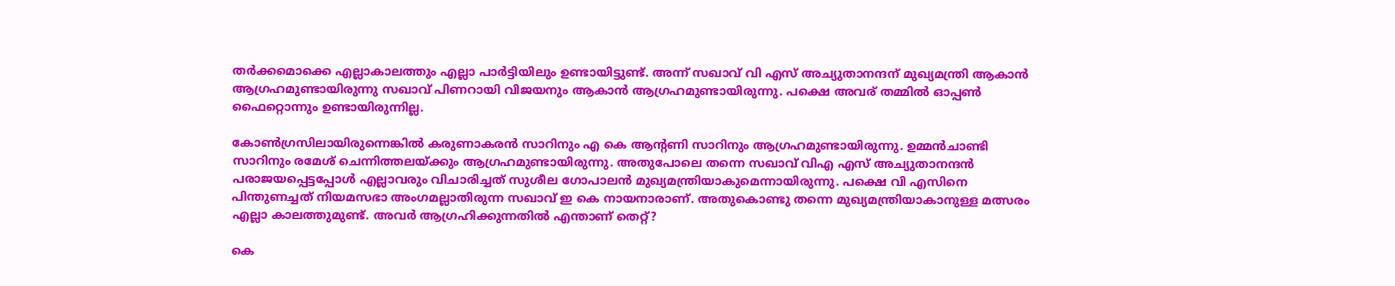തര്‍ക്കമൊക്കെ എല്ലാകാലത്തും എല്ലാ പാര്‍ട്ടിയിലും ഉണ്ടായിട്ടുണ്ട്. അന്ന് സഖാവ് വി എസ് അച്യുതാനന്ദന് മുഖ്യമന്ത്രി ആകാന്‍ ആഗ്രഹമുണ്ടായിരുന്നു സഖാവ് പിണറായി വിജയനും ആകാന്‍ ആഗ്രഹമുണ്ടായിരുന്നു. പക്ഷെ അവര് തമ്മില്‍ ഓപ്പണ്‍ ഫൈറ്റൊന്നും ഉണ്ടായിരുന്നില്ല.

കോണ്‍ഗ്രസിലായിരുന്നെങ്കില്‍ കരുണാകരന്‍ സാറിനും എ കെ ആന്റണി സാറിനും ആഗ്രഹമുണ്ടായിരുന്നു. ഉമ്മന്‍ചാണ്ടി സാറിനും രമേശ് ചെന്നിത്തലയ്ക്കും ആഗ്രഹമുണ്ടായിരുന്നു. അതുപോലെ തന്നെ സഖാവ് വിഎ എസ് അച്യുതാനന്ദന്‍ പരാജയപ്പെട്ടപ്പോള്‍ എല്ലാവരും വിചാരിച്ചത് സുശീല ഗോപാലന്‍ മുഖ്യമന്ത്രിയാകുമെന്നായിരുന്നു. പക്ഷെ വി എസിനെ പിന്തുണച്ചത് നിയമസഭാ അംഗമല്ലാതിരുന്ന സഖാവ് ഇ കെ നായനാരാണ്. അതുകൊണ്ടു തന്നെ മുഖ്യമന്ത്രിയാകാനുള്ള മത്സരം എല്ലാ കാലത്തുമുണ്ട്. അവര്‍ ആഗ്രഹിക്കുന്നതില്‍ എന്താണ് തെറ്റ്?

കെ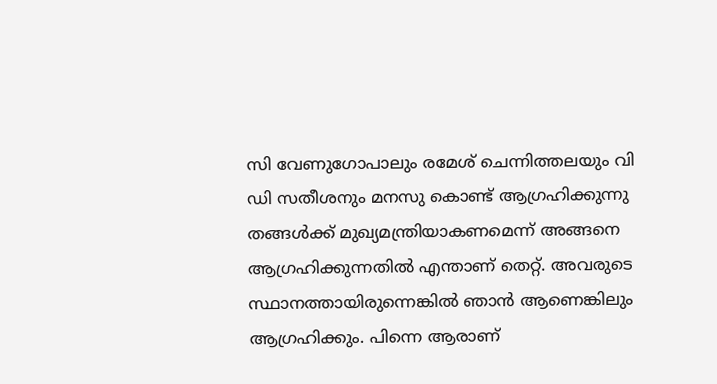സി വേണുഗോപാലും രമേശ് ചെന്നിത്തലയും വി ഡി സതീശനും മനസു കൊണ്ട് ആഗ്രഹിക്കുന്നു തങ്ങള്‍ക്ക് മുഖ്യമന്ത്രിയാകണമെന്ന് അങ്ങനെ ആഗ്രഹിക്കുന്നതില്‍ എന്താണ് തെറ്റ്. അവരുടെ സ്ഥാനത്തായിരുന്നെങ്കില്‍ ഞാന്‍ ആണെങ്കിലും ആഗ്രഹിക്കും. പിന്നെ ആരാണ്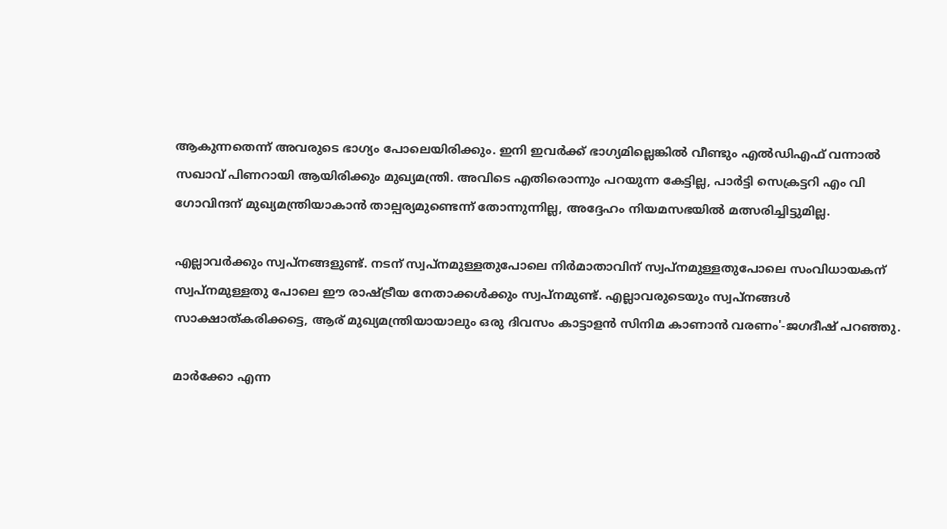ആകുന്നതെന്ന് അവരുടെ ഭാഗ്യം പോലെയിരിക്കും. ഇനി ഇവര്‍ക്ക് ഭാഗ്യമില്ലെങ്കില്‍ വീണ്ടും എല്‍ഡിഎഫ് വന്നാല്‍ സഖാവ് പിണറായി ആയിരിക്കും മുഖ്യമന്ത്രി. അവിടെ എതിരൊന്നും പറയുന്ന കേട്ടില്ല, പാര്‍ട്ടി സെക്രട്ടറി എം വി ഗോവിന്ദന് മുഖ്യമന്ത്രിയാകാന്‍ താല്പര്യമുണ്ടെന്ന് തോന്നുന്നില്ല, അദ്ദേഹം നിയമസഭയില്‍ മത്സരിച്ചിട്ടുമില്ല.

എല്ലാവര്‍ക്കും സ്വപ്നങ്ങളുണ്ട്. നടന് സ്വപ്നമുള്ളതുപോലെ നിര്‍മാതാവിന് സ്വപ്നമുള്ളതുപോലെ സംവിധായകന് സ്വപ്നമുള്ളതു പോലെ ഈ രാഷ്ട്രീയ നേതാക്കള്‍ക്കും സ്വപ്നമുണ്ട്. എല്ലാവരുടെയും സ്വപ്നങ്ങള്‍ സാക്ഷാത്കരിക്കട്ടെ, ആര് മുഖ്യമന്ത്രിയായാലും ഒരു ദിവസം കാട്ടാളന്‍ സിനിമ കാണാന്‍ വരണം'-ജഗദീഷ് പറഞ്ഞു.

മാര്‍ക്കോ എന്ന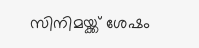സിനിമയ്ക്ക് ശേഷം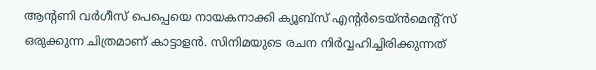ആന്റണി വര്‍ഗീസ് പെപ്പെയെ നായകനാക്കി ക്യൂബ്‌സ് എന്റര്‍ടെയ്ന്‍മെന്റ്‌സ് ഒരുക്കുന്ന ചിത്രമാണ് കാട്ടാളന്‍. സിനിമയുടെ രചന നിര്‍വ്വഹിച്ചിരിക്കുന്നത്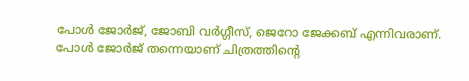പോള്‍ ജോര്‍ജ്, ജോബി വര്‍ഗ്ഗീസ്, ജെറോ ജേക്കബ് എന്നിവരാണ്. പോള്‍ ജോര്‍ജ് തന്നെയാണ് ചിത്രത്തിന്റെ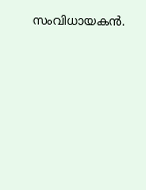സംവിധായകന്‍.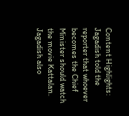Content Highlights: Jagadish told the reporter that whoever becomes the Chief Minister should watch the movie Kattalan. Jagadish also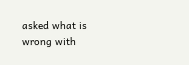asked what is wrong with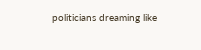politicians dreaming like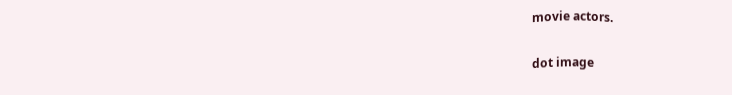movie actors.

dot image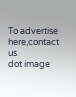To advertise here,contact us
dot image